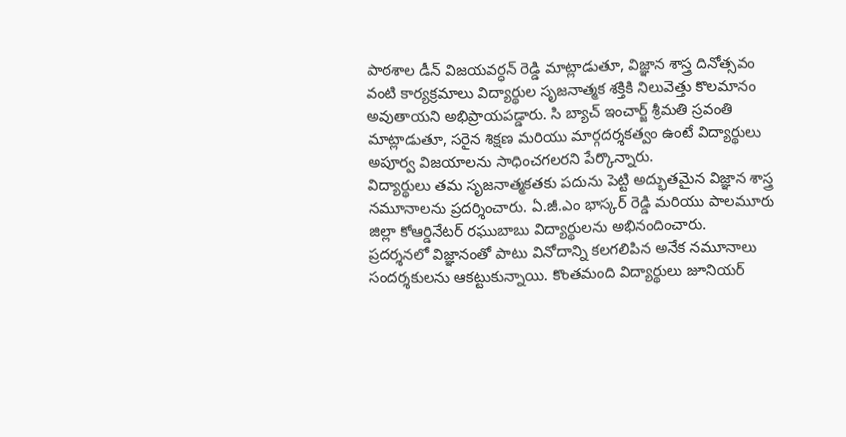పాఠశాల డీన్ విజయవర్ధన్ రెడ్డి మాట్లాడుతూ, విజ్ఞాన శాస్త్ర దినోత్సవం వంటి కార్యక్రమాలు విద్యార్థుల సృజనాత్మక శక్తికి నిలువెత్తు కొలమానం అవుతాయని అభిప్రాయపడ్డారు. సి బ్యాచ్ ఇంచార్జ్ శ్రీమతి స్రవంతి మాట్లాడుతూ, సరైన శిక్షణ మరియు మార్గదర్శకత్వం ఉంటే విద్యార్థులు అపూర్వ విజయాలను సాధించగలరని పేర్కొన్నారు.
విద్యార్థులు తమ సృజనాత్మకతకు పదును పెట్టి అద్భుతమైన విజ్ఞాన శాస్త్ర నమూనాలను ప్రదర్శించారు. ఏ.జీ.ఎం భాస్కర్ రెడ్డి మరియు పాలమూరు జిల్లా కోఆర్డినేటర్ రఘుబాబు విద్యార్థులను అభినందించారు.
ప్రదర్శనలో విజ్ఞానంతో పాటు వినోదాన్ని కలగలిపిన అనేక నమూనాలు సందర్శకులను ఆకట్టుకున్నాయి. కొంతమంది విద్యార్థులు జూనియర్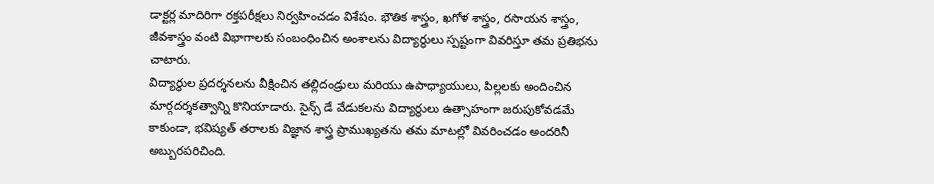డాక్టర్ల మాదిరిగా రక్తపరీక్షలు నిర్వహించడం విశేషం. భౌతిక శాస్త్రం, ఖగోళ శాస్త్రం, రసాయన శాస్త్రం, జీవశాస్త్రం వంటి విభాగాలకు సంబంధించిన అంశాలను విద్యార్థులు స్పష్టంగా వివరిస్తూ తమ ప్రతిభను చాటారు.
విద్యార్థుల ప్రదర్శనలను వీక్షించిన తల్లిదండ్రులు మరియు ఉపాధ్యాయులు, పిల్లలకు అందించిన మార్గదర్శకత్వాన్ని కొనియాడారు. సైన్స్ డే వేడుకలను విద్యార్థులు ఉత్సాహంగా జరుపుకోవడమే కాకుండా, భవిష్యత్ తరాలకు విజ్ఞాన శాస్త్ర ప్రాముఖ్యతను తమ మాటల్లో వివరించడం అందరినీ అబ్బురపరిచింది.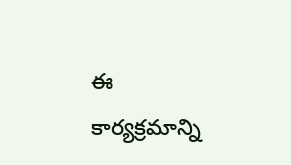ఈ కార్యక్రమాన్ని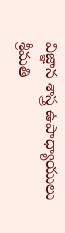విజ్ఞాన శాస్త్ర ఉపాధ్యాయులు శ్రీమతి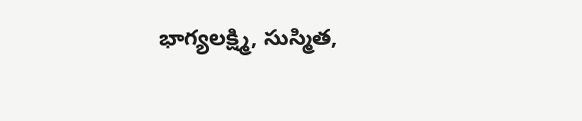భాగ్యలక్ష్మి, సుస్మిత,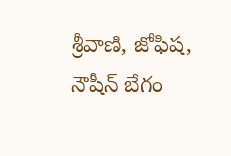శ్రీవాణి, జోఫిష, నౌషీన్ బేగం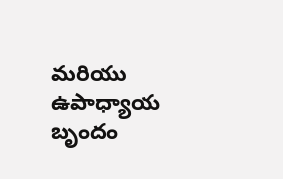మరియు ఉపాధ్యాయ బృందం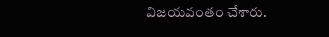విజయవంతం చేశారు.